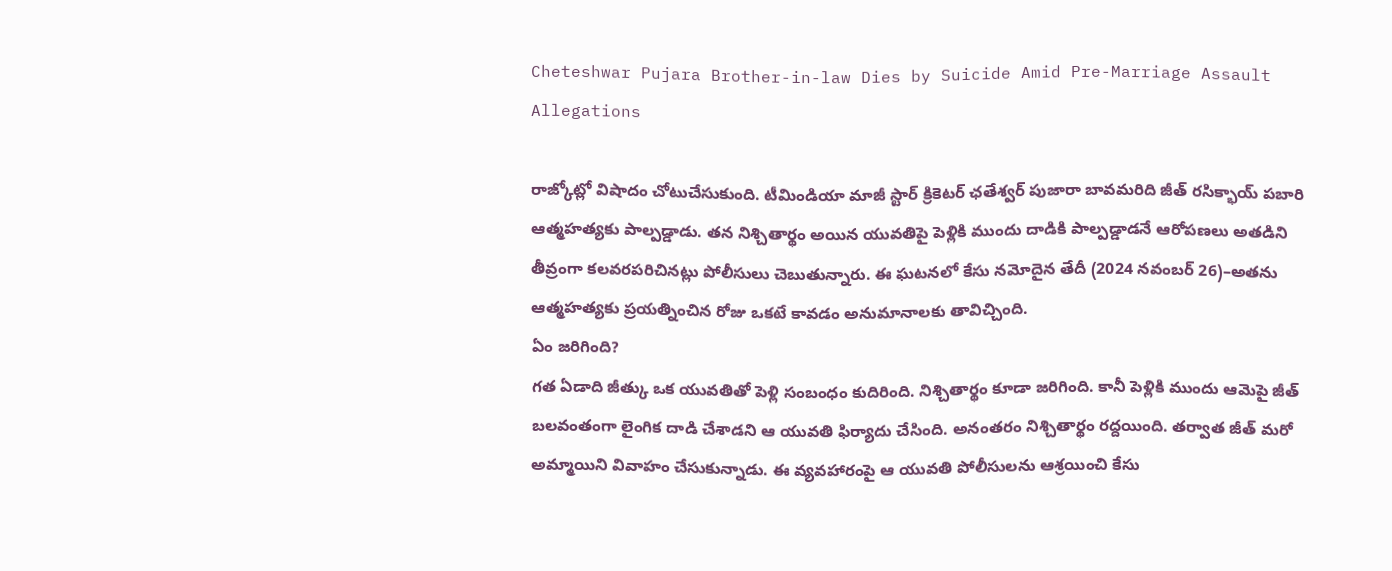Cheteshwar Pujara Brother-in-law Dies by Suicide Amid Pre-Marriage Assault Allegations

రాజ్కోట్లో విషాదం చోటుచేసుకుంది. టీమిండియా మాజీ స్టార్ క్రికెటర్ ఛతేశ్వర్ పుజారా బావమరిది జీత్ రసిక్భాయ్ పబారి ఆత్మహత్యకు పాల్పడ్డాడు. తన నిశ్చితార్థం అయిన యువతిపై పెళ్లికి ముందు దాడికి పాల్పడ్డాడనే ఆరోపణలు అతడిని తీవ్రంగా కలవరపరిచినట్లు పోలీసులు చెబుతున్నారు. ఈ ఘటనలో కేసు నమోదైన తేదీ (2024 నవంబర్ 26)–అతను ఆత్మహత్యకు ప్రయత్నించిన రోజు ఒకటే కావడం అనుమానాలకు తావిచ్చింది.
ఏం జరిగింది?
గత ఏడాది జీత్కు ఒక యువతితో పెళ్లి సంబంధం కుదిరింది. నిశ్చితార్థం కూడా జరిగింది. కానీ పెళ్లికి ముందు ఆమెపై జీత్ బలవంతంగా లైంగిక దాడి చేశాడని ఆ యువతి ఫిర్యాదు చేసింది. అనంతరం నిశ్చితార్థం రద్దయింది. తర్వాత జీత్ మరో అమ్మాయిని వివాహం చేసుకున్నాడు. ఈ వ్యవహారంపై ఆ యువతి పోలీసులను ఆశ్రయించి కేసు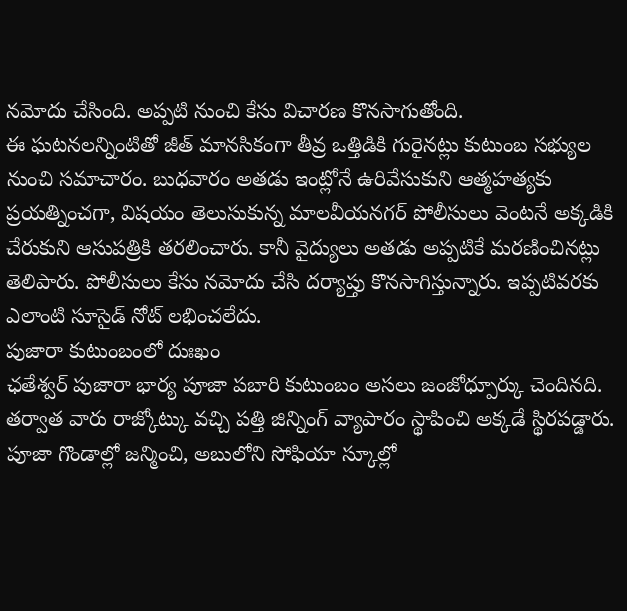నమోదు చేసింది. అప్పటి నుంచి కేసు విచారణ కొనసాగుతోంది.
ఈ ఘటనలన్నింటితో జీత్ మానసికంగా తీవ్ర ఒత్తిడికి గురైనట్లు కుటుంబ సభ్యుల నుంచి సమాచారం. బుధవారం అతడు ఇంట్లోనే ఉరివేసుకుని ఆత్మహత్యకు ప్రయత్నించగా, విషయం తెలుసుకున్న మాలవీయనగర్ పోలీసులు వెంటనే అక్కడికి చేరుకుని ఆసుపత్రికి తరలించారు. కానీ వైద్యులు అతడు అప్పటికే మరణించినట్లు తెలిపారు. పోలీసులు కేసు నమోదు చేసి దర్యాప్తు కొనసాగిస్తున్నారు. ఇప్పటివరకు ఎలాంటి సూసైడ్ నోట్ లభించలేదు.
పుజారా కుటుంబంలో దుఃఖం
ఛతేశ్వర్ పుజారా భార్య పూజా పబారి కుటుంబం అసలు జంజోధ్పూర్కు చెందినది. తర్వాత వారు రాజ్కోట్కు వచ్చి పత్తి జిన్నింగ్ వ్యాపారం స్థాపించి అక్కడే స్థిరపడ్డారు. పూజా గొండాల్లో జన్మించి, అబులోని సోఫియా స్కూల్లో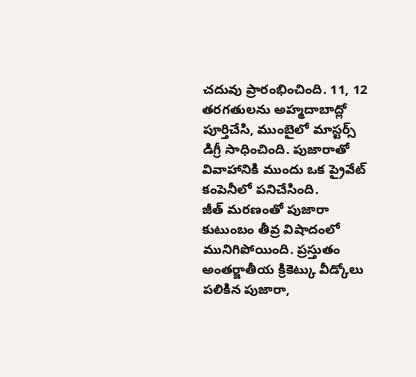చదువు ప్రారంభించింది. 11, 12 తరగతులను అహ్మదాబాద్లో పూర్తిచేసి, ముంబైలో మాస్టర్స్ డిగ్రీ సాధించింది. పుజారాతో వివాహానికి ముందు ఒక ప్రైవేట్ కంపెనీలో పనిచేసింది.
జీత్ మరణంతో పుజారా కుటుంబం తీవ్ర విషాదంలో మునిగిపోయింది. ప్రస్తుతం అంతర్జాతీయ క్రికెట్కు వీడ్కోలు పలికిన పుజారా,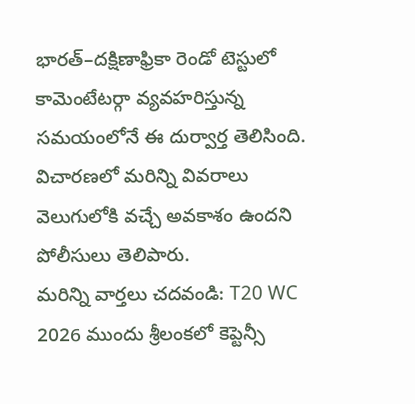భారత్–దక్షిణాఫ్రికా రెండో టెస్టులో కామెంటేటర్గా వ్యవహరిస్తున్న సమయంలోనే ఈ దుర్వార్త తెలిసింది. విచారణలో మరిన్ని వివరాలు వెలుగులోకి వచ్చే అవకాశం ఉందని పోలీసులు తెలిపారు.
మరిన్ని వార్తలు చదవండి: T20 WC 2026 ముందు శ్రీలంకలో కెప్టెన్సీ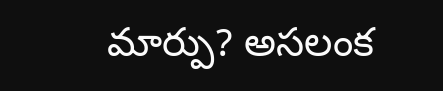మార్పు? అసలంక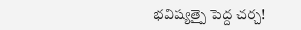భవిష్యత్పై పెద్ద చర్చ!